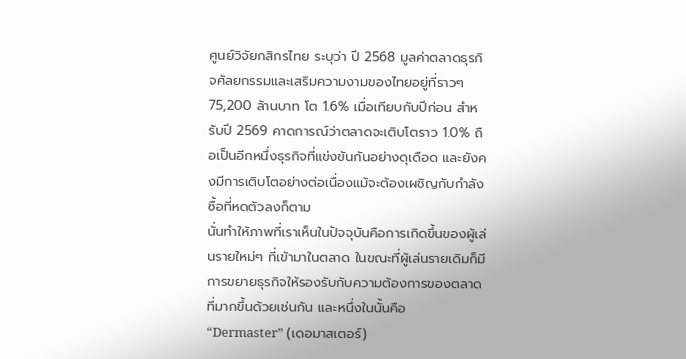ศูนย์วิจัยกสิกรไทย ระบุว่า ปี 2568 มูลค่าตลาดธุรกิจศัลยกรรมและเสริมความงามของไทยอยู่ที่ราวๆ 75,200 ล้านบาท โต 1.6% เมื่อเทียบกับปีก่อน สำหรับปี 2569 คาดการณ์ว่าตลาดจะเติบโตราว 1.0% ถือเป็นอีกหนึ่งธุรกิจที่แข่งขันกันอย่างดุเดือด และยังคงมีการเติบโตอย่างต่อเนื่องแม้จะต้องเผชิญกับกำลังซื้อที่หดตัวลงก็ตาม
นั่นทำให้ภาพที่เราเห็นในปัจจุบันคือการเกิดขึ้นของผู้เล่นรายใหม่ๆ ที่เข้ามาในตลาด ในขณะที่ผู้เล่นรายเดิมก็มีการขยายธุรกิจให้รองรับกับความต้องการของตลาดที่มากขึ้นด้วยเช่นกัน และหนึ่งในนั้นคือ “Dermaster” (เดอมาสเตอร์)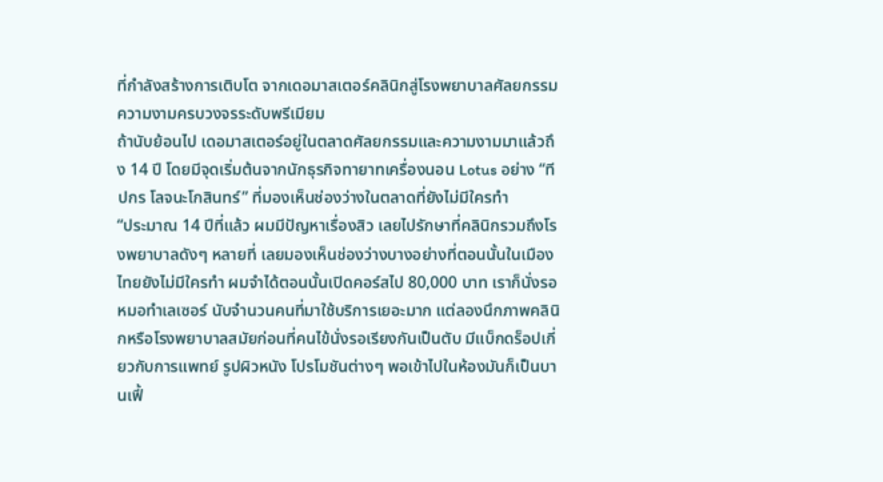ที่กำลังสร้างการเติบโต จากเดอมาสเตอร์คลินิกสู่โรงพยาบาลศัลยกรรมความงามครบวงจรระดับพรีเมียม
ถ้านับย้อนไป เดอมาสเตอร์อยู่ในตลาดศัลยกรรมและความงามมาแล้วถึง 14 ปี โดยมีจุดเริ่มต้นจากนักธุรกิจทายาทเครื่องนอน Lotus อย่าง “ทีปกร โลจนะโกสินทร์” ที่มองเห็นช่องว่างในตลาดที่ยังไม่มีใครทำ
“ประมาณ 14 ปีที่แล้ว ผมมีปัญหาเรื่องสิว เลยไปรักษาที่คลินิกรวมถึงโรงพยาบาลดังๆ หลายที่ เลยมองเห็นช่องว่างบางอย่างที่ตอนนั้นในเมืองไทยยังไม่มีใครทำ ผมจำได้ตอนนั้นเปิดคอร์สไป 80,000 บาท เราก็นั่งรอหมอทำเลเซอร์ นับจำนวนคนที่มาใช้บริการเยอะมาก แต่ลองนึกภาพคลินิกหรือโรงพยาบาลสมัยก่อนที่คนไข้นั่งรอเรียงกันเป็นตับ มีแบ็กดร็อปเกี่ยวกับการแพทย์ รูปผิวหนัง โปรโมชันต่างๆ พอเข้าไปในห้องมันก็เป็นบานเฟี้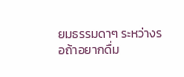ยมธรรมดาๆ ระหว่างรอถ้าอยากดื่ม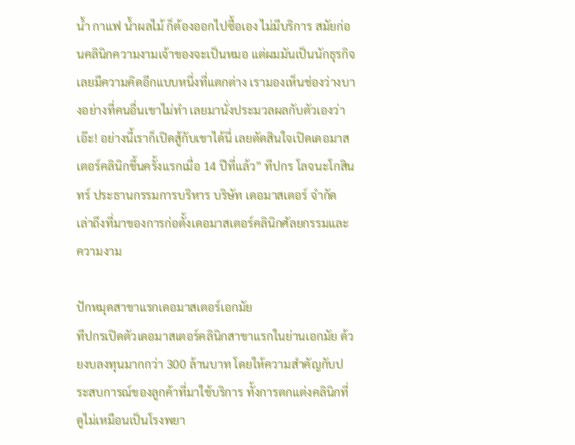น้ำ กาแฟ น้ำผลไม้ ก็ต้องออกไปซื้อเอง ไม่มีบริการ สมัยก่อนคลินิกความงามเจ้าของจะเป็นหมอ แต่ผมมันเป็นนักธุรกิจเลยมีความคิดอีกแบบหนึ่งที่แตกต่าง เรามองเห็นช่องว่างบางอย่างที่คนอื่นเขาไม่ทำ เลยมานั่งประมวลผลกับตัวเองว่า เอ๊ะ! อย่างนี้เราก็เปิดสู้กับเขาได้นี่ เลยตัดสินใจเปิดเดอมาสเตอร์คลินิกขึ้นครั้งแรกเมื่อ 14 ปีที่แล้ว” ทีปกร โลจนะโกสินทร์ ประธานกรรมการบริหาร บริษัท เดอมาสเตอร์ จำกัด เล่าถึงที่มาของการก่อตั้งเดอมาสเตอร์คลินิกศัลยกรรมและความงาม

ปักหมุดสาขาแรกเดอมาสเตอร์เอกมัย
ทีปกรเปิดตัวเดอมาสเตอร์คลินิกสาขาแรกในย่านเอกมัย ด้วยงบลงทุนมากกว่า 300 ล้านบาท โดยให้ความสำคัญกับประสบการณ์ของลูกค้าที่มาใช้บริการ ทั้งการตกแต่งคลินิกที่ดูไม่เหมือนเป็นโรงพยา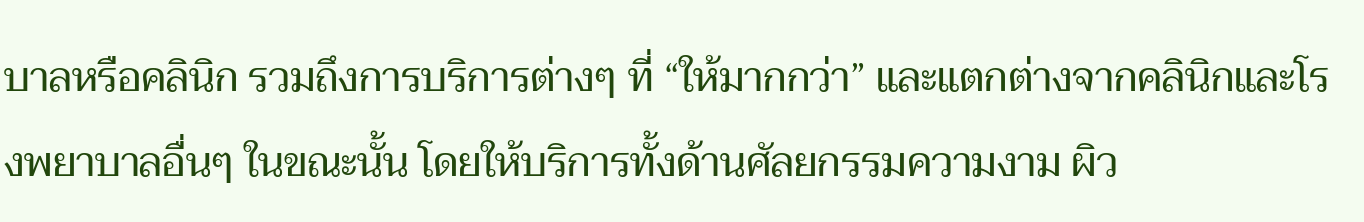บาลหรือคลินิก รวมถึงการบริการต่างๆ ที่ “ให้มากกว่า” และแตกต่างจากคลินิกและโรงพยาบาลอื่นๆ ในขณะนั้น โดยให้บริการทั้งด้านศัลยกรรมความงาม ผิว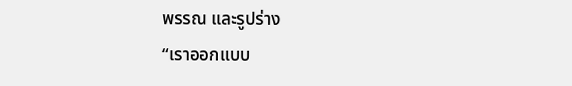พรรณ และรูปร่าง
“เราออกแบบ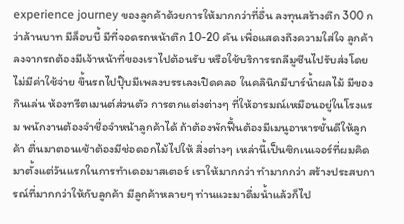experience journey ของลูกค้าด้วยการให้มากกว่าที่อื่น ลงทุนสร้างตึก 300 กว่าล้านบาท มีล็อบบี้ มีที่จอดรถหน้าตึก 10-20 คัน เพื่อแสดงถึงความใส่ใจ ลูกค้าลงจากรถต้องมีเจ้าหน้าที่ของเราไปต้อนรับ หรือใช้บริการรถลีมูซีนไปรับส่งโดยไม่มีค่าใช้จ่าย ขึ้นรถไปปุ๊บมีเพลงบรรเลงเปิดคลอ ในคลินิกมีบาร์น้ำผลไม้ มีของกินเล่น ห้องทรีตเมนต์ส่วนตัว การตกแต่งต่างๆ ที่ให้อารมณ์เหมือนอยู่ในโรงแรม พนักงานต้องจำชื่อจำหน้าลูกค้าได้ ถ้าต้องพักฟื้นต้องมีเมนูอาหารชั้นดีให้ลูกค้า ตื่นมาตอนเช้าต้องมีช่อดอกไม้ไปให้ สิ่งต่างๆ เหล่านี้เป็นซิกเนเจอร์ที่ผมคิดมาตั้งแต่วันแรกในการทำเดอมาสเตอร์ เราให้มากกว่า ทำมากกว่า สร้างประสบการณ์ที่มากกว่าให้กับลูกค้า มีลูกค้าหลายๆ ท่านแวะมาดื่มน้ำแล้วก็ไป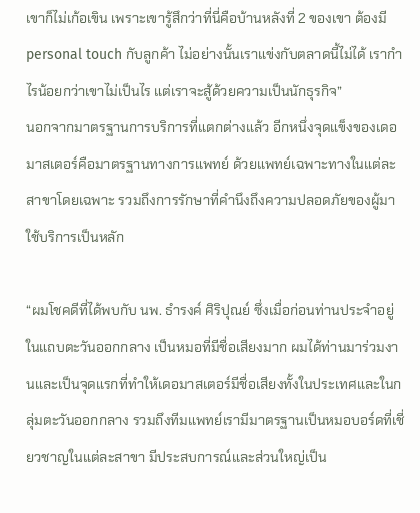เขาก็ไม่เก้อเขิน เพราะเขารู้สึกว่าที่นี่คือบ้านหลังที่ 2 ของเขา ต้องมี personal touch กับลูกค้า ไม่อย่างนั้นเราแข่งกับตลาดนี้ไม่ได้ เรากำไรน้อยกว่าเขาไม่เป็นไร แต่เราจะสู้ด้วยความเป็นนักธุรกิจ”
นอกจากมาตรฐานการบริการที่แตกต่างแล้ว อีกหนึ่งจุดแข็งของเดอมาสเตอร์คือมาตรฐานทางการแพทย์ ด้วยแพทย์เฉพาะทางในแต่ละสาขาโดยเฉพาะ รวมถึงการรักษาที่คำนึงถึงความปลอดภัยของผู้มาใช้บริการเป็นหลัก

“ผมโชคดีที่ได้พบกับ นพ. ธำรงค์ ศิริปุณย์ ซึ่งเมื่อก่อนท่านประจำอยู่ในแถบตะวันออกกลาง เป็นหมอที่มีชื่อเสียงมาก ผมได้ท่านมาร่วมงานและเป็นจุดแรกที่ทำให้เดอมาสเตอร์มีชื่อเสียงทั้งในประเทศและในกลุ่มตะวันออกกลาง รวมถึงทีมแพทย์เรามีมาตรฐานเป็นหมอบอร์ดที่เชี่ยวชาญในแต่ละสาขา มีประสบการณ์และส่วนใหญ่เป็น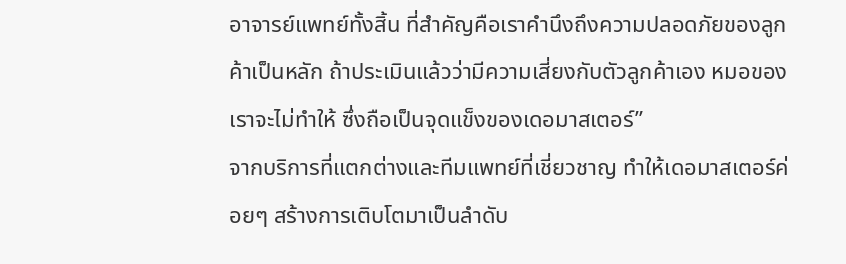อาจารย์แพทย์ทั้งสิ้น ที่สำคัญคือเราคำนึงถึงความปลอดภัยของลูกค้าเป็นหลัก ถ้าประเมินแล้วว่ามีความเสี่ยงกับตัวลูกค้าเอง หมอของเราจะไม่ทำให้ ซึ่งถือเป็นจุดแข็งของเดอมาสเตอร์”
จากบริการที่แตกต่างและทีมแพทย์ที่เชี่ยวชาญ ทำให้เดอมาสเตอร์ค่อยๆ สร้างการเติบโตมาเป็นลำดับ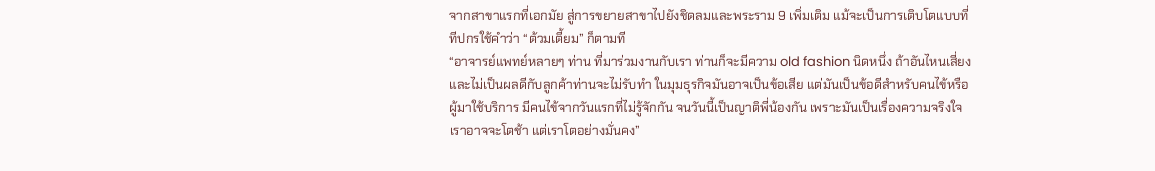จากสาขาแรกที่เอกมัย สู่การขยายสาขาไปยังชิดลมและพระราม 9 เพิ่มเติม แม้จะเป็นการเติบโตแบบที่ทีปกรใช้คำว่า “ต้วมเตี้ยม” ก็ตามที
“อาจารย์แพทย์หลายๆ ท่าน ที่มาร่วมงานกับเรา ท่านก็จะมีความ old fashion นิดหนึ่ง ถ้าอันไหนเสี่ยงและไม่เป็นผลดีกับลูกค้าท่านจะไม่รับทำ ในมุมธุรกิจมันอาจเป็นข้อเสีย แต่มันเป็นข้อดีสำหรับคนไข้หรือผู้มาใช้บริการ มีคนไข้จากวันแรกที่ไม่รู้จักกัน จนวันนี้เป็นญาติพี่น้องกัน เพราะมันเป็นเรื่องความจริงใจ เราอาจจะโตช้า แต่เราโตอย่างมั่นคง”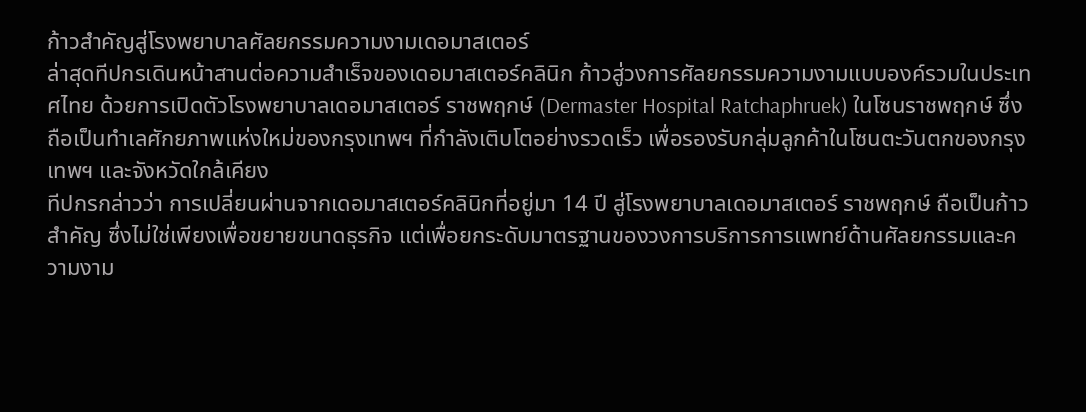ก้าวสำคัญสู่โรงพยาบาลศัลยกรรมความงามเดอมาสเตอร์
ล่าสุดทีปกรเดินหน้าสานต่อความสำเร็จของเดอมาสเตอร์คลินิก ก้าวสู่วงการศัลยกรรมความงามแบบองค์รวมในประเทศไทย ด้วยการเปิดตัวโรงพยาบาลเดอมาสเตอร์ ราชพฤกษ์ (Dermaster Hospital Ratchaphruek) ในโซนราชพฤกษ์ ซึ่งถือเป็นทำเลศักยภาพแห่งใหม่ของกรุงเทพฯ ที่กำลังเติบโตอย่างรวดเร็ว เพื่อรองรับกลุ่มลูกค้าในโซนตะวันตกของกรุงเทพฯ และจังหวัดใกล้เคียง
ทีปกรกล่าวว่า การเปลี่ยนผ่านจากเดอมาสเตอร์คลินิกที่อยู่มา 14 ปี สู่โรงพยาบาลเดอมาสเตอร์ ราชพฤกษ์ ถือเป็นก้าวสำคัญ ซึ่งไม่ใช่เพียงเพื่อขยายขนาดธุรกิจ แต่เพื่อยกระดับมาตรฐานของวงการบริการการแพทย์ด้านศัลยกรรมและความงาม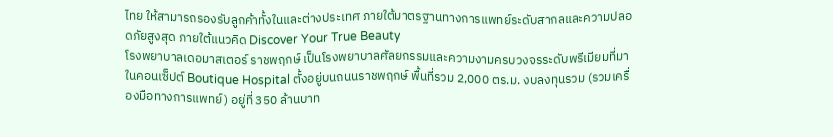ไทย ให้สามารถรองรับลูกค้าทั้งในและต่างประเทศ ภายใต้มาตรฐานทางการแพทย์ระดับสากลและความปลอดภัยสูงสุด ภายใต้แนวคิด Discover Your True Beauty
โรงพยาบาลเดอมาสเตอร์ ราชพฤกษ์ เป็นโรงพยาบาลศัลยกรรมและความงามครบวงจรระดับพรีเมียมที่มาในคอนเซ็ปต์ Boutique Hospital ตั้งอยู่บนถนนราชพฤกษ์ พื้นที่รวม 2,000 ตร.ม. งบลงทุนรวม (รวมเครื่องมือทางการแพทย์) อยู่ที่ 350 ล้านบาท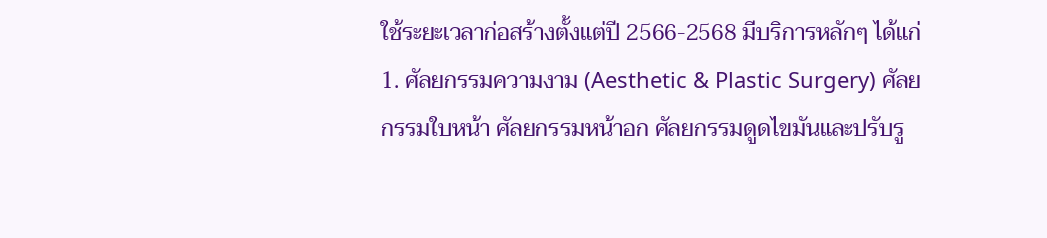ใช้ระยะเวลาก่อสร้างตั้งแต่ปี 2566-2568 มีบริการหลักๆ ได้แก่ 1. ศัลยกรรมความงาม (Aesthetic & Plastic Surgery) ศัลยกรรมใบหน้า ศัลยกรรมหน้าอก ศัลยกรรมดูดไขมันและปรับรู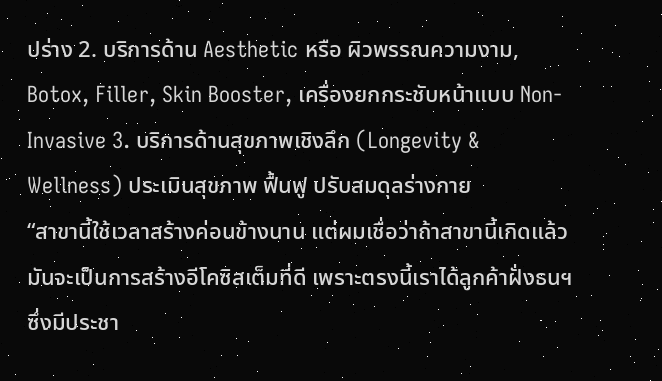ปร่าง 2. บริการด้าน Aesthetic หรือ ผิวพรรณความงาม, Botox, Filler, Skin Booster, เครื่องยกกระชับหน้าแบบ Non-Invasive 3. บริการด้านสุขภาพเชิงลึก (Longevity & Wellness) ประเมินสุขภาพ ฟื้นฟู ปรับสมดุลร่างกาย
“สาขานี้ใช้เวลาสร้างค่อนข้างนาน แต่ผมเชื่อว่าถ้าสาขานี้เกิดแล้ว มันจะเป็นการสร้างอีโคซิสเต็มที่ดี เพราะตรงนี้เราได้ลูกค้าฝั่งธนฯ ซึ่งมีประชา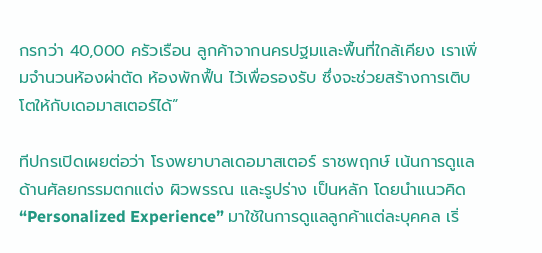กรกว่า 40,000 ครัวเรือน ลูกค้าจากนครปฐมและพื้นที่ใกล้เคียง เราเพิ่มจำนวนห้องผ่าตัด ห้องพักฟื้น ไว้เพื่อรองรับ ซึ่งจะช่วยสร้างการเติบโตให้กับเดอมาสเตอร์ได้”

ทีปกรเปิดเผยต่อว่า โรงพยาบาลเดอมาสเตอร์ ราชพฤกษ์ เน้นการดูแลด้านศัลยกรรมตกแต่ง ผิวพรรณ และรูปร่าง เป็นหลัก โดยนำแนวคิด “Personalized Experience” มาใช้ในการดูแลลูกค้าแต่ละบุคคล เริ่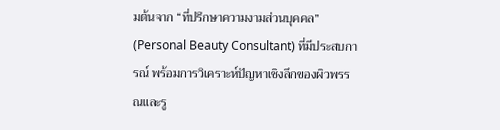มต้นจาก “ที่ปรึกษาความงามส่วนบุคคล” (Personal Beauty Consultant) ที่มีประสบการณ์ พร้อมการวิเคราะห์ปัญหาเชิงลึกของผิวพรรณและรู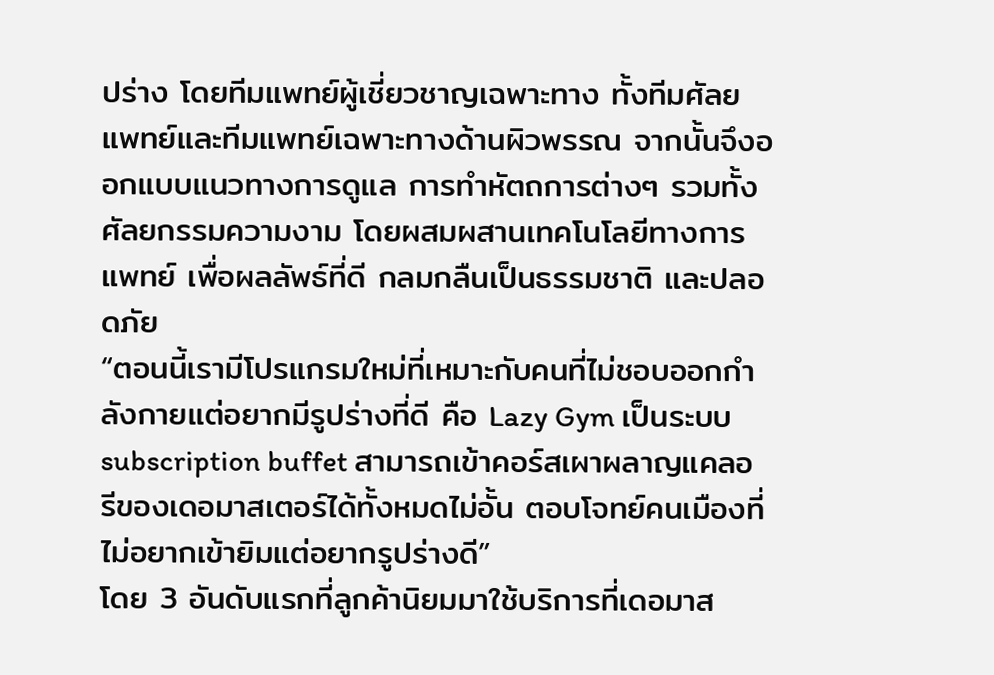ปร่าง โดยทีมแพทย์ผู้เชี่ยวชาญเฉพาะทาง ทั้งทีมศัลยแพทย์และทีมแพทย์เฉพาะทางด้านผิวพรรณ จากนั้นจึงออกแบบแนวทางการดูแล การทำหัตถการต่างๆ รวมทั้งศัลยกรรมความงาม โดยผสมผสานเทคโนโลยีทางการแพทย์ เพื่อผลลัพธ์ที่ดี กลมกลืนเป็นธรรมชาติ และปลอดภัย
“ตอนนี้เรามีโปรแกรมใหม่ที่เหมาะกับคนที่ไม่ชอบออกกำลังกายแต่อยากมีรูปร่างที่ดี คือ Lazy Gym เป็นระบบ subscription buffet สามารถเข้าคอร์สเผาผลาญแคลอรีของเดอมาสเตอร์ได้ทั้งหมดไม่อั้น ตอบโจทย์คนเมืองที่ไม่อยากเข้ายิมแต่อยากรูปร่างดี”
โดย 3 อันดับแรกที่ลูกค้านิยมมาใช้บริการที่เดอมาส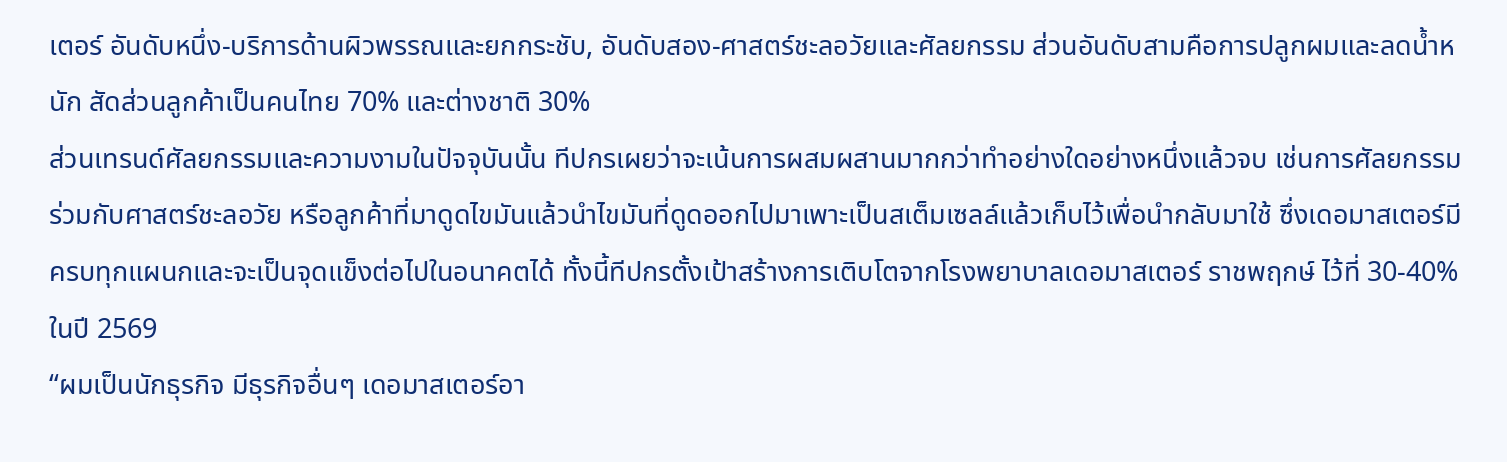เตอร์ อันดับหนึ่ง-บริการด้านผิวพรรณและยกกระชับ, อันดับสอง-ศาสตร์ชะลอวัยและศัลยกรรม ส่วนอันดับสามคือการปลูกผมและลดน้ำหนัก สัดส่วนลูกค้าเป็นคนไทย 70% และต่างชาติ 30%
ส่วนเทรนด์ศัลยกรรมและความงามในปัจจุบันนั้น ทีปกรเผยว่าจะเน้นการผสมผสานมากกว่าทำอย่างใดอย่างหนึ่งแล้วจบ เช่นการศัลยกรรมร่วมกับศาสตร์ชะลอวัย หรือลูกค้าที่มาดูดไขมันแล้วนำไขมันที่ดูดออกไปมาเพาะเป็นสเต็มเซลล์แล้วเก็บไว้เพื่อนำกลับมาใช้ ซึ่งเดอมาสเตอร์มีครบทุกแผนกและจะเป็นจุดแข็งต่อไปในอนาคตได้ ทั้งนี้ทีปกรตั้งเป้าสร้างการเติบโตจากโรงพยาบาลเดอมาสเตอร์ ราชพฤกษ์ ไว้ที่ 30-40% ในปี 2569
“ผมเป็นนักธุรกิจ มีธุรกิจอื่นๆ เดอมาสเตอร์อา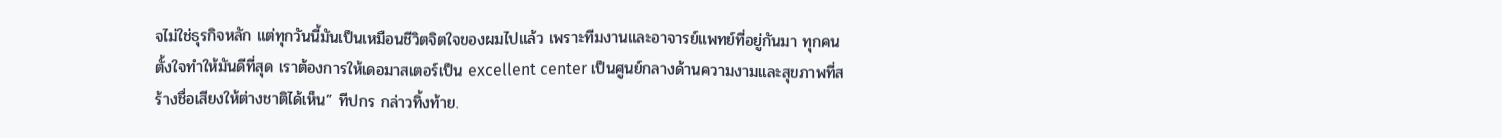จไม่ใช่ธุรกิจหลัก แต่ทุกวันนี้มันเป็นเหมือนชีวิตจิตใจของผมไปแล้ว เพราะทีมงานและอาจารย์แพทย์ที่อยู่กันมา ทุกคนตั้งใจทำให้มันดีที่สุด เราต้องการให้เดอมาสเตอร์เป็น excellent center เป็นศูนย์กลางด้านความงามและสุขภาพที่สร้างชื่อเสียงให้ต่างชาติได้เห็น” ทีปกร กล่าวทิ้งท้าย.